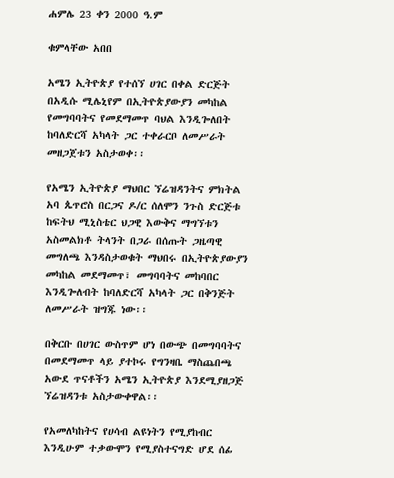ሐምሌ 23 ቀን 2000 ዓ.ም

ቁምላቸው አበበ

አሜን ኢትዮጵያ የተሰኘ ሀገር በቀል ድርጅት በአዲሱ ሚሌኒየም በኢትዮጵያውያን መካከል የመግባባትና የመደማመጥ ባህል እንዲጐለበት ከባለድርሻ አካላት ጋር ተቀራርቦ ለመሥራት መዘጋጀቱን አስታወቀ፡፡

የአሜን ኢትዮጵያ ማህበር ኘሬዝዳንትና ምክትል አባ ጴጥሮስ በርጋና ዶ/ር ሰለሞን ንጉስ ድርጅቱ ከፍትህ ሚኒስቴር ህጋዊ እውቅና ማግኘቱን አስመልክቶ ትላንት በጋራ በሰጡት ጋዜጣዊ መግለጫ እንዳስታወቁት ማህበሩ በኢትዮጵያውያን መካከል መደማመጥ፣ መግባባትና መከባበር እንዲጐለብት ከባለድርሻ አካላት ጋር በቅንጅት ለመሥራት ዝግጁ ነው፡፡

በቅርቡ በሀገር ውስጥም ሆነ በውጭ በመግባባትና በመደማመጥ ላይ ያተኮሩ የግንዛቤ ማስጨበጫ አውደ ጥናቶችን አሜን ኢትዮጵያ እንደሚያዘጋጅ ኘሬዝዳንቱ አስታውቀዋል፡፡

የአመለካከትና የሀሳብ ልዩነትን የሚያከብር እንዲሁም ተቃውሞን የሚያስተናግድ ሆደ ሰፊ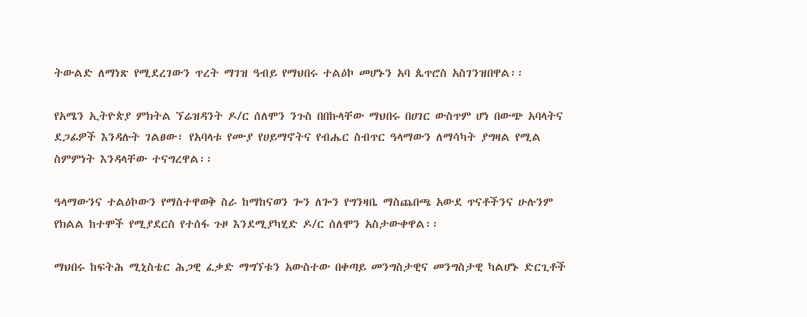ትውልድ ለማነጽ የሚደረገውን ጥረት ማገዝ ዓብይ የማህበሩ ተልዕኮ መሆኑን አባ ጴጥሮስ አስገንዝበዋል፡፡

የአሜን ኢትዮጵያ ምክትል ኘሬዝዳንት ዶ/ር ሰለሞን ንጉስ በበኩላቸው ማህበሩ በሀገር ውስጥም ሆነ በውጭ አባላትና ደጋፊዎች እንዳሉት ገልፀው፣ የአባላቱ የሙያ የሀይማኖትና የብሔር ስብጥር ዓላማውን ለማሳካት ያግዛል የሚል ስምምነት እንዳላቸው ተናግረዋል፡፡

ዓላማውንና ተልዕኮውን የማስተዋወቅ ስራ ከማከናወን ጐን ለጐን የግንዛቤ ማስጨበጫ አውደ ጥናቶችንና ሁሉንም የክልል ከተሞች የሚያደርስ የተሰፋ ጉዞ እንደሚያካሂድ ዶ/ር ሰለሞን አስታውቀዋል፡፡

ማህበሩ ከፍትሕ ሚኒስቴር ሕጋዊ ፈቃድ ማግኘቱን አውስተው በቀጣይ መንግስታዊና መንግስታዊ ካልሆኑ ድርጊቶች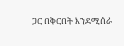ጋር በቅርበት እንደሚሰራ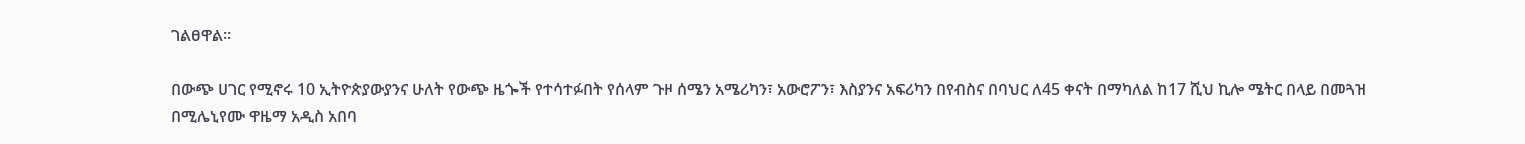ገልፀዋል፡፡

በውጭ ሀገር የሚኖሩ 10 ኢትዮጵያውያንና ሁለት የውጭ ዜጐች የተሳተፉበት የሰላም ጉዞ ሰሜን አሜሪካን፣ አውሮፖን፣ እስያንና አፍሪካን በየብስና በባህር ለ45 ቀናት በማካለል ከ17 ሺህ ኪሎ ሜትር በላይ በመጓዝ በሚሌኒየሙ ዋዜማ አዲስ አበባ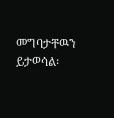መግባታቸዉን ይታወሳል፡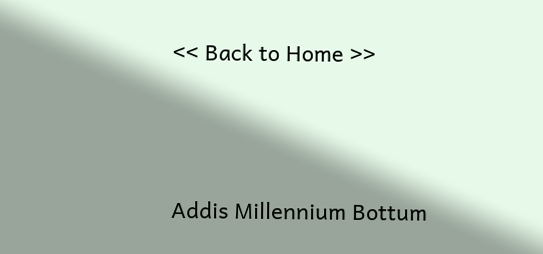<< Back to Home >>





Addis Millennium Bottum